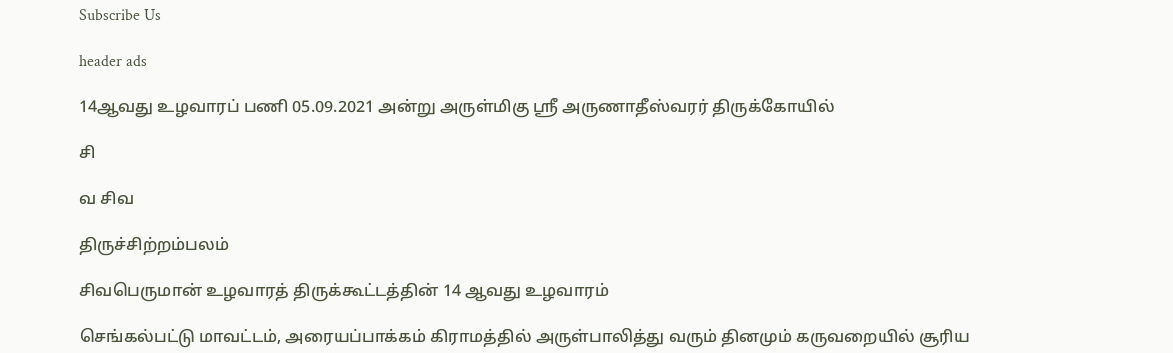Subscribe Us

header ads

14ஆவது உழவாரப் பணி 05.09.2021 அன்று அருள்மிகு ஸ்ரீ அருணாதீஸ்வரர் திருக்கோயில்

சி

வ சிவ

திருச்சிற்றம்பலம்

சிவபெருமான் உழவாரத் திருக்கூட்டத்தின் 14 ஆவது உழவாரம்

செங்கல்பட்டு மாவட்டம், அரையப்பாக்கம் கிராமத்தில் அருள்பாலித்து வரும் தினமும் கருவறையில் சூரிய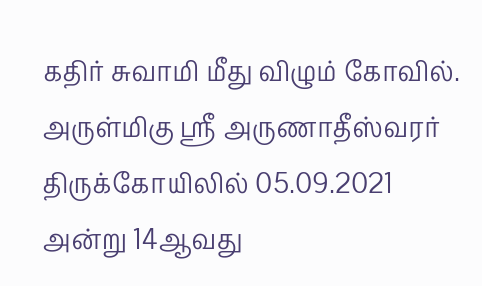கதிர் சுவாமி மீது விழும் கோவில். அருள்மிகு ஸ்ரீ அருணாதீஸ்வரர் திருக்கோயிலில் 05.09.2021 அன்று 14ஆவது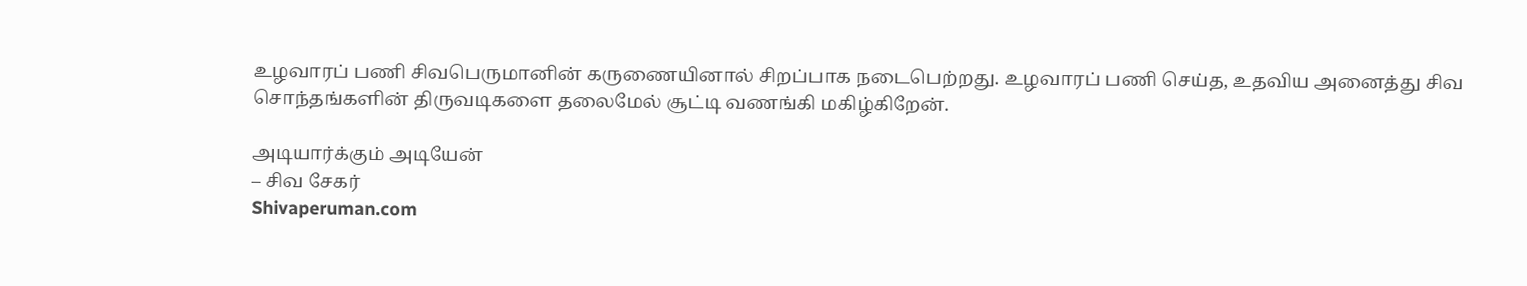உழவாரப் பணி சிவபெருமானின் கருணையினால் சிறப்பாக நடைபெற்றது. உழவாரப் பணி செய்த, உதவிய அனைத்து சிவ சொந்தங்களின் திருவடிகளை தலைமேல் சூட்டி வணங்கி மகிழ்கிறேன்.

அடியார்க்கும் அடியேன்
– சிவ சேகர்
Shivaperuman.com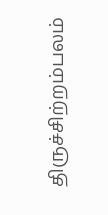திருச்சிற்றம்பலம்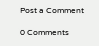Post a Comment

0 Comments